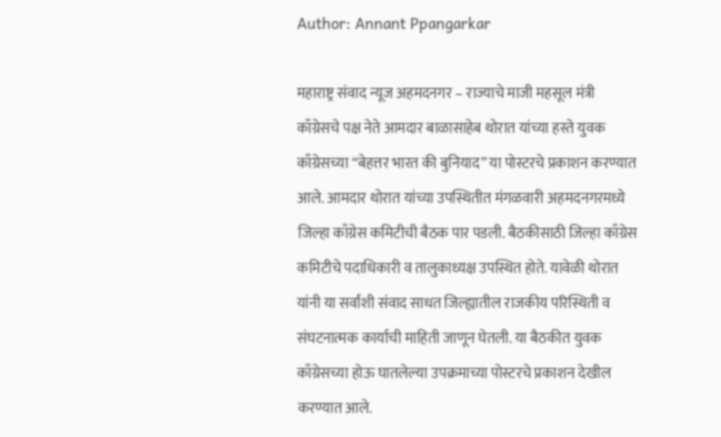Author: Annant Ppangarkar

महाराष्ट्र संवाद न्यूज अहमदनगर – राज्याचे माजी महसूल मंत्री काँग्रेसचे पक्ष नेते आमदार बाळासाहेब थोरात यांच्या हस्ते युवक काँग्रेसच्या “बेहत्तर भारत की बुनियाद” या पोस्टरचे प्रकाशन करण्यात आले. आमदार थोरात यांच्या उपस्थितीत मंगळवारी अहमदनगरमध्ये जिल्हा काँग्रेस कमिटीची बैठक पार पडली. बैठकीसाठी जिल्हा काँग्रेस कमिटीचे पदाधिकारी व तालुकाध्यक्ष उपस्थित होते. यावेळी थोरात यांनी या सर्वांशी संवाद साधत जिल्ह्यातील राजकीय परिस्थिती व संघटनात्मक कार्याची माहिती जाणून घेतली. या बैठकीत युवक काँग्रेसच्या होऊ घातलेल्या उपक्रमाच्या पोस्टरचे प्रकाशन देखील करण्यात आले.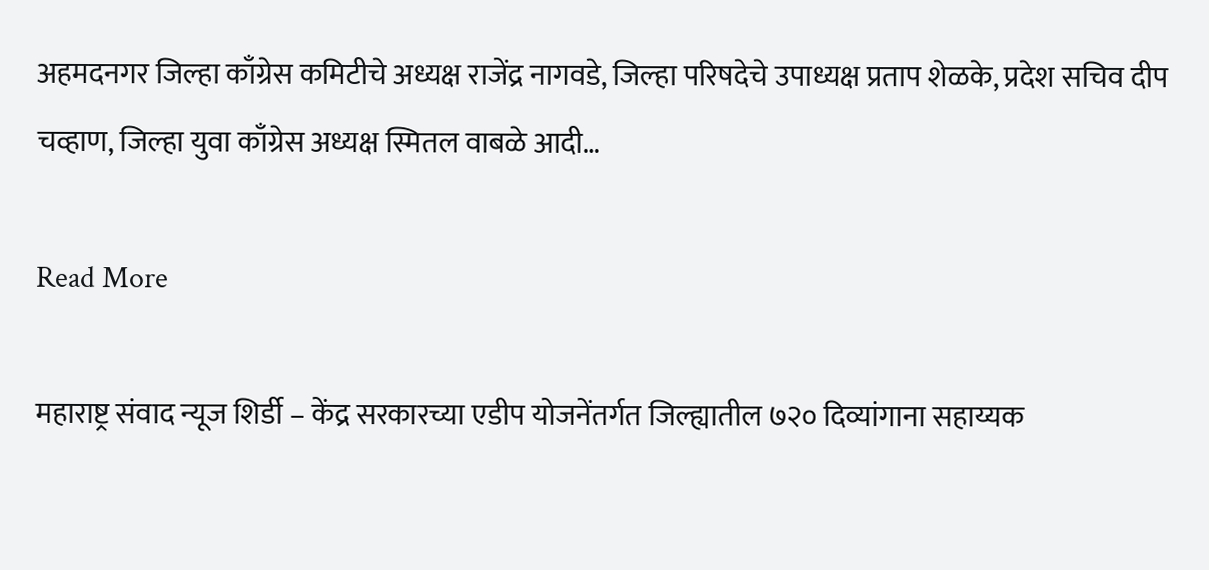अहमदनगर जिल्हा काँग्रेस कमिटीचे अध्यक्ष राजेंद्र नागवडे, जिल्हा परिषदेचे उपाध्यक्ष प्रताप शेळके, प्रदेश सचिव दीप चव्हाण, जिल्हा युवा काँग्रेस अध्यक्ष स्मितल वाबळे आदी…

Read More

महाराष्ट्र संवाद न्यूज शिर्डी – केंद्र सरकारच्या एडीप योजनेंतर्गत जिल्ह्यातील ७२० दिव्यांगाना सहाय्यक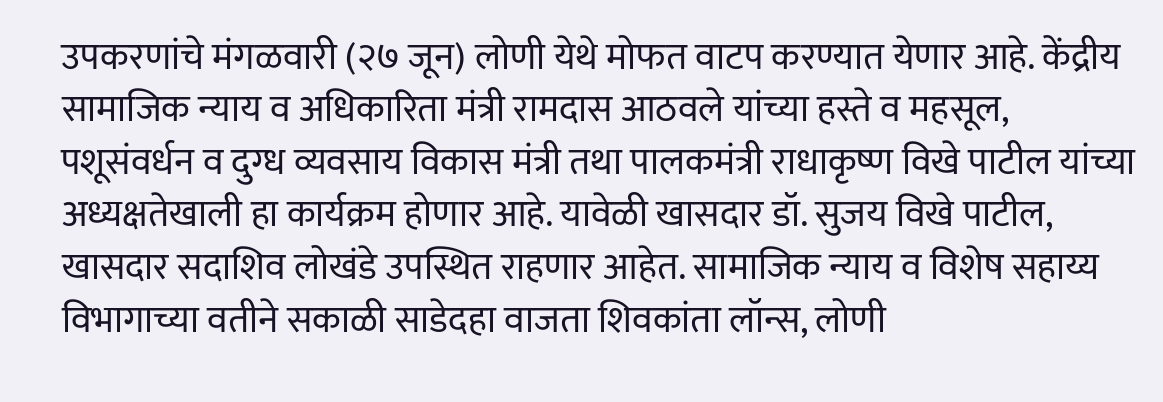उपकरणांचे मंगळवारी (२७ जून) लोणी येथे मोफत वाटप करण्यात येणार आहे. केंद्रीय सामाजिक न्याय व अधिकारिता मंत्री रामदास आठवले यांच्या हस्ते व महसूल, पशूसंवर्धन व दुग्ध व्यवसाय विकास मंत्री तथा पालकमंत्री राधाकृष्ण विखे पाटील यांच्या अध्यक्षतेखाली हा कार्यक्रम होणार आहे. यावेळी खासदार डॉ. सुजय विखे पाटील, खासदार सदाशिव लोखंडे उपस्थित राहणार आहेत. सामाजिक न्याय व विशेष सहाय्य विभागाच्या वतीने सकाळी साडेदहा वाजता शिवकांता लॉन्स, लोणी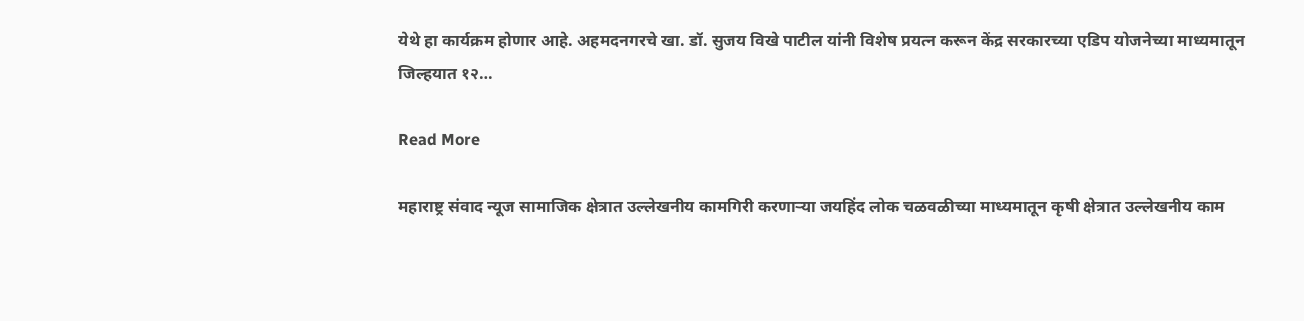येथे हा कार्यक्रम होणार आहे. अहमदनगरचे खा. डॉ. सुजय विखे पाटील यांनी विशेष प्रयत्न करून केंद्र सरकारच्या एडिप योजनेच्या माध्यमातून जिल्हयात १२…

Read More

महाराष्ट्र संवाद न्यूज सामाजिक क्षेत्रात उल्लेखनीय कामगिरी करणाऱ्या जयहिंद लोक चळवळीच्या माध्यमातून कृषी क्षेत्रात उल्लेखनीय काम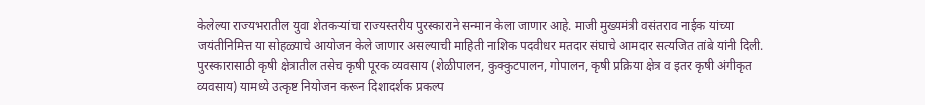केलेल्या राज्यभरातील युवा शेतकऱ्यांचा राज्यस्तरीय पुरस्काराने सन्मान केला जाणार आहे. माजी मुख्यमंत्री वसंतराव नाईक यांच्या जयंतीनिमित्त या सोहळ्याचे आयोजन केले जाणार असल्याची माहिती नाशिक पदवीधर मतदार संघाचे आमदार सत्यजित तांबे यांनी दिली. पुरस्कारासाठी कृषी क्षेत्रातील तसेच कृषी पूरक व्यवसाय (शेळीपालन, कुक्कुटपालन, गोपालन, कृषी प्रक्रिया क्षेत्र व इतर कृषी अंगीकृत व्यवसाय) यामध्ये उत्कृष्ट नियोजन करून दिशादर्शक प्रकल्प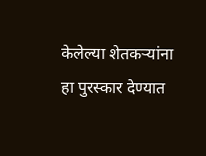केलेल्या शेतकऱ्यांना हा पुरस्कार देण्यात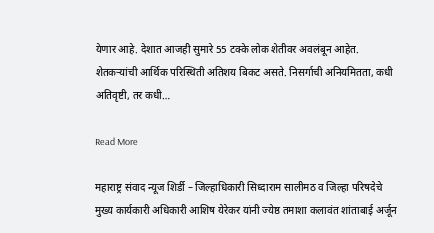येणार आहे. देशात आजही सुमारे 55 टक्के लोक शेतीवर अवलंबून आहेत. शेतकऱ्यांची आर्थिक परिस्थिती अतिशय बिकट असते. निसर्गाची अनियमितता, कधी अतिवृष्टी, तर कधी…

Read More

महाराष्ट्र संवाद न्यूज शिर्डी – जिल्हाधिकारी सिध्दाराम सालीमठ व जिल्हा परिषदेचे मुख्य कार्यकारी अधिकारी आशिष येरेकर यांनी ज्येष्ठ तमाशा कलावंत शांताबाई अर्जून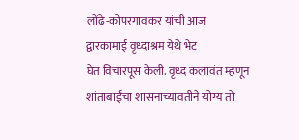लोंढे-कोपरगावकर यांची आज द्वारकामाई वृध्दाश्रम येथे भेट घेत ‍विचारपूस केली. वृध्द कलावंत म्हणून शांताबाईंचा शासनाच्यावतीने योग्य तो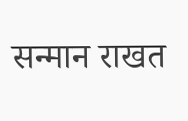सन्मान राखत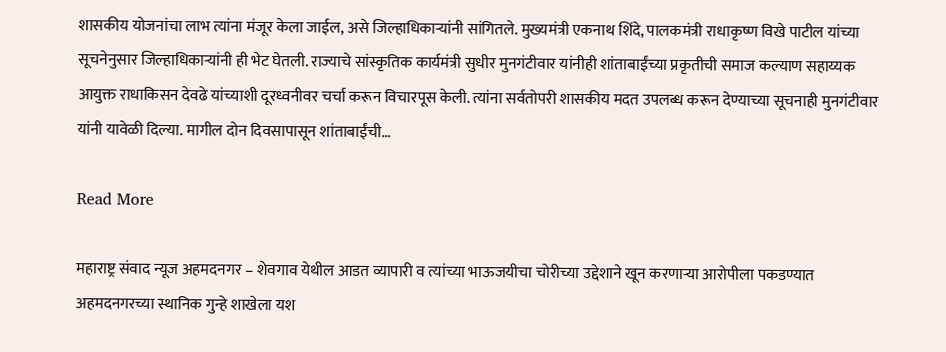शासकीय योजनांचा लाभ त्यांना मंजूर केला जाईल, असे जिल्हाधिकाऱ्यांनी सांगितले. मुख्यमंत्री एकनाथ शिंदे, पालकमंत्री राधाकृष्ण विखे पाटील यांच्या सूचनेनुसार जिल्हाधिकाऱ्यांनी ही भेट घेतली. राज्याचे सांस्कृतिक कार्यमंत्री सुधीर मुनगंटीवार यांनीही शांताबाईंच्या प्रकृतीची समाज कल्याण सहाय्यक आयुक्त राधाकिसन देवढे यांच्याशी दूरध्वनीवर चर्चा करून विचारपूस केली. त्यांना सर्वतोपरी शासकीय मदत उपलब्ध करून देण्याच्या सूचनाही मुनगंटीवार यांनी यावेळी दिल्या. मागील दोन ‍दिवसापासून शांताबाईंची…

Read More

महाराष्ट्र संवाद न्यूज अहमदनगर – शेवगाव येथील आडत व्यापारी व त्यांच्या भाऊजयीचा चोरीच्या उद्देशाने खून करणाऱ्या आरोपीला पकडण्यात अहमदनगरच्या स्थानिक गुन्हे शाखेला यश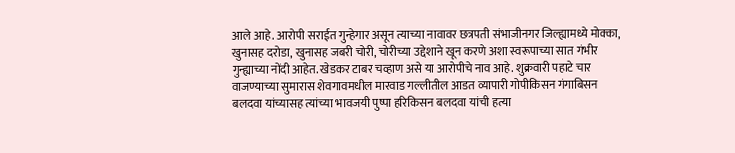आले आहे. आरोपी सराईत गुन्हेगार असून त्याच्या नावावर छत्रपती संभाजीनगर जिल्ह्यामध्ये मोक्का, खुनासह दरोडा, खुनासह जबरी चोरी, चोरीच्या उद्देशाने खून करणे अशा स्वरूपाच्या सात गंभीर गुन्ह्याच्या नोंदी आहेत. खेडकर टाबर चव्हाण असे या आरोपीचे नाव आहे. शुक्रवारी पहाटे चार वाजण्याच्या सुमारास शेवगावमधील मारवाड गल्लीतील आडत व्यापारी गोपीकिसन गंगाबिसन बलदवा यांच्यासह त्यांच्या भावजयी पुष्पा हरिकिसन बलदवा यांची हत्या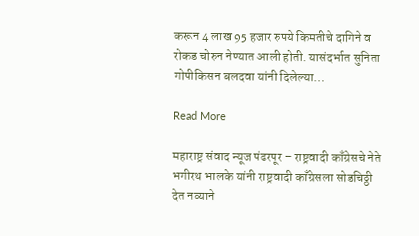करून 4 लाख 95 हजार रुपये किमतीचे दागिने व रोकड चोरुन नेण्यात आली होती. यासंदर्भात सुनिता गोपीकिसन बलदवा यांनी दिलेल्या…

Read More

महाराष्ट्र संवाद न्यूज पंढरपूर – राष्ट्रवादी काँग्रेसचे नेते भगीरथ भालके यांनी राष्ट्रवादी काँग्रेसला सोडचिठ्ठी देत नव्याने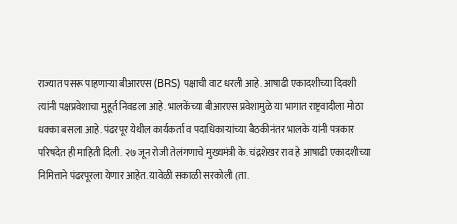राज्यात पसरू पाहणाऱ्या बीआरएस (BRS) पक्षाची वाट धरली आहे. आषाढी एकादशीच्या दिवशी त्यांनी पक्षप्रवेशाचा मुहूर्त निवडला आहे. भालकेंच्या बीआरएस प्रवेशामुळे या भागात राष्ट्रवादीला मोठा धक्का बसला आहे. पंढरपूर येथील कार्यकर्ता व पदाधिकाऱ्यांच्या बैठकीनंतर भालके यांनी पत्रकार परिषदेत ही माहिती दिली. २७ जून रोजी तेलंगणाचे मुख्यमंत्री के. चंद्रशेखर राव हे आषाढी एकादशीच्या निमित्ताने पंढरपूरला येणार आहेत. यावेळी सकाळी सरकोली (ता.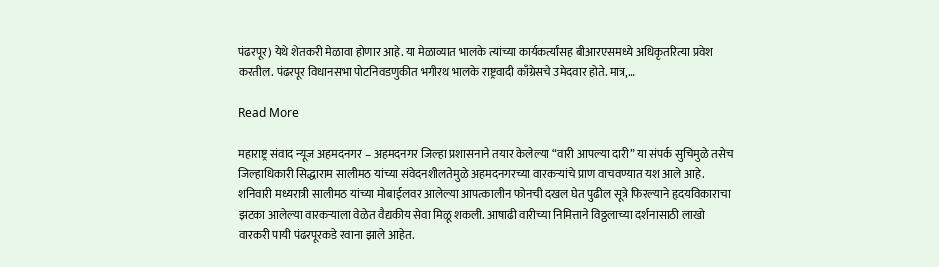पंढरपूर) येथे शेतकरी मेळावा होणार आहे. या मेळाव्यात भालके त्यांच्या कार्यकर्त्यांसह बीआरएसमध्ये अधिकृतरित्या प्रवेश करतील. पंढरपूर विधानसभा पोटनिवडणुकीत भगीरथ भालके राष्ट्रवादी काँग्रेसचे उमेदवार होते. मात्र,…

Read More

महाराष्ट्र संवाद न्यूज अहमदनगर – अहमदनगर जिल्हा प्रशासनाने तयार केलेल्या “वारी आपल्या दारी” या संपर्क सुचिमुळे तसेच जिल्हाधिकारी सिद्धाराम सालीमठ यांच्या संवेदनशीलतेमुळे अहमदनगरच्या वारकऱ्यांचे प्राण वाचवण्यात यश आले आहे. शनिवारी मध्यरात्री सालीमठ यांच्या मोबाईलवर आलेल्या आपत्कालीन फोनची दखल घेत पुढील सूत्रे फिरल्याने हृदयविकाराचा झटका आलेल्या वारकऱ्याला वेळेत वैद्यकीय सेवा मिळू शकली. आषाढी वारीच्या निमित्ताने विठ्ठलाच्या दर्शनासाठी लाखो वारकरी पायी पंढरपूरकडे रवाना झाले आहेत.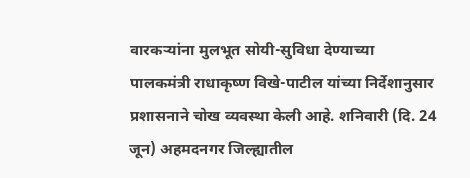वारकऱ्यांना मुलभूत सोयी-सुविधा देण्याच्या पालकमंत्री राधाकृष्ण विखे-पाटील यांच्या निर्देशानुसार प्रशासनाने चोख व्यवस्था केली आहे. शनिवारी (दि. 24 जून) अहमदनगर जिल्ह्यातील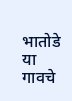भातोडे या गावचे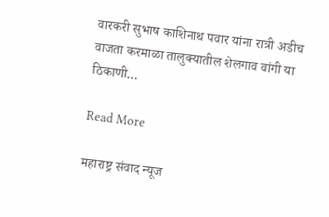वारकरी सुभाष काशिनाथ पवार यांना रात्री अडीच वाजता करमाळा तालुक्यातील शेलगाव वांगी या ठिकाणी…

Read More

महाराष्ट्र संवाद न्यूज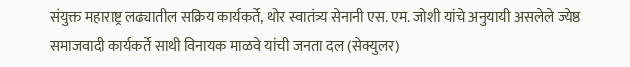संयुक्त महाराष्ट्र लढ्यातील सक्रिय कार्यकर्ते, थोर स्वातंत्र्य सेनानी एस. एम. जोशी यांचे अनुयायी असलेले ज्येष्ठ समाजवादी कार्यकर्ते साथी विनायक माळवे यांची जनता दल (सेक्युलर)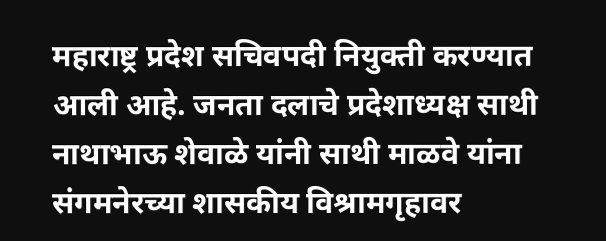महाराष्ट्र प्रदेश सचिवपदी नियुक्ती करण्यात आली आहे. जनता दलाचे प्रदेशाध्यक्ष साथी नाथाभाऊ शेवाळे यांनी साथी माळवे यांना संगमनेरच्या शासकीय विश्रामगृहावर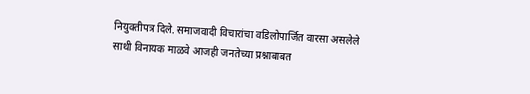नियुक्तीपत्र दिले. समाजवादी विचारांचा वडिलोपार्जित वारसा असलेले साथी विनायक माळवे आजही जनतेच्या प्रश्नाबाबत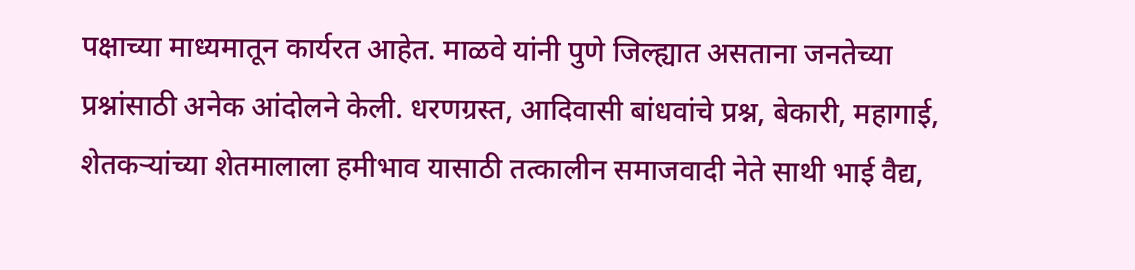पक्षाच्या माध्यमातून कार्यरत आहेत. माळवे यांनी पुणे जिल्ह्यात असताना जनतेच्या प्रश्नांसाठी अनेक आंदोलने केली. धरणग्रस्त, आदिवासी बांधवांचे प्रश्न, बेकारी, महागाई, शेतकऱ्यांच्या शेतमालाला हमीभाव यासाठी तत्कालीन समाजवादी नेते साथी भाई वैद्य,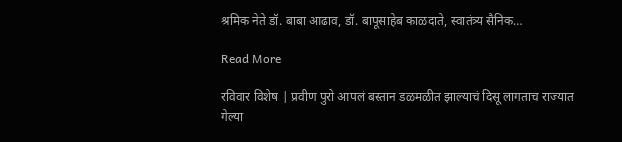श्रमिक नेते डॉ. बाबा आढाव, डॉ. बापूसाहेब काळदाते, स्वातंत्र्य सैनिक…

Read More

रविवार विशेष | प्रवीण पुरो आपलं बस्तान डळमळीत झाल्याचं दिसू लागताच राज्यात गेल्या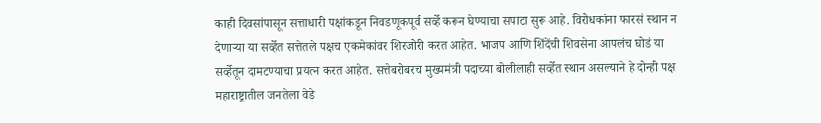काही दिवसांपासून सत्ताधारी पक्षांकडून निवडणूकपूर्व सर्व्हे करून घेण्याचा सपाटा सुरू आहे. विरोधकांना फारसं स्थान न देणार्‍या या सर्व्हेत सत्तेतले पक्षच एकमेकांवर शिरजोरी करत आहेत. भाजप आणि शिंदेंची शिवसेना आपलंच घोडं या सर्व्हेतून दामटण्याचा प्रयत्न करत आहेत. सत्तेबरोबरच मुख्यमंत्री पदाच्या बोलीलाही सर्व्हेत स्थान असल्याने हे दोन्ही पक्ष महाराष्ट्रातील जनतेला वेडे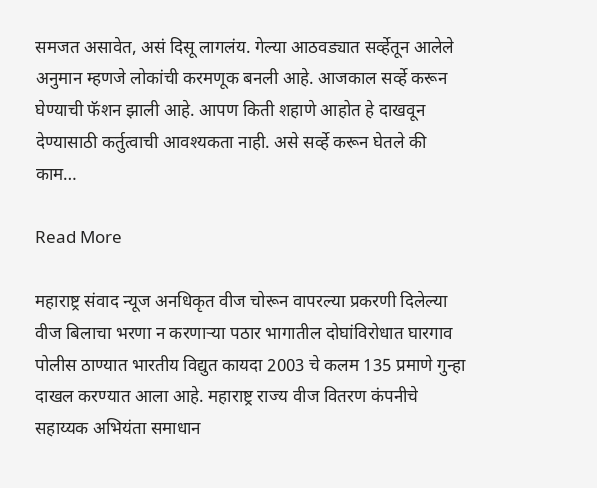समजत असावेत, असं दिसू लागलंय. गेल्या आठवड्यात सर्व्हेतून आलेले अनुमान म्हणजे लोकांची करमणूक बनली आहे. आजकाल सर्व्हे करून घेण्याची फॅशन झाली आहे. आपण किती शहाणे आहोत हे दाखवून देण्यासाठी कर्तुत्वाची आवश्यकता नाही. असे सर्व्हे करून घेतले की काम…

Read More

महाराष्ट्र संवाद न्यूज अनधिकृत वीज चोरून वापरल्या प्रकरणी दिलेल्या वीज बिलाचा भरणा न करणाऱ्या पठार भागातील दोघांविरोधात घारगाव पोलीस ठाण्यात भारतीय विद्युत कायदा 2003 चे कलम 135 प्रमाणे गुन्हा दाखल करण्यात आला आहे. महाराष्ट्र राज्य वीज वितरण कंपनीचे सहाय्यक अभियंता समाधान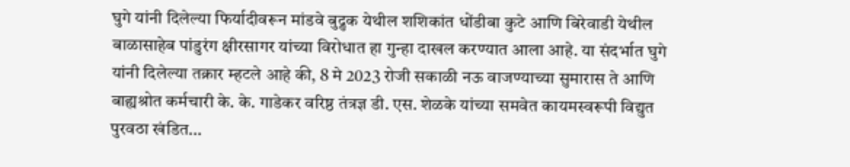घुगे यांनी दिलेल्या फिर्यादीवरून मांडवे बुद्रुक येथील शशिकांत धोंडीबा कुटे आणि बिरेवाडी येथील बाळासाहेब पांडुरंग क्षीरसागर यांच्या विरोधात हा गुन्हा दाखल करण्यात आला आहे. या संदर्भात घुगे यांनी दिलेल्या तक्रार म्हटले आहे की, 8 मे 2023 रोजी सकाळी नऊ वाजण्याच्या सुमारास ते आणि बाह्यश्रोत कर्मचारी के. के. गाडेकर वरिष्ठ तंत्रज्ञ डी. एस. शेळके यांच्या समवेत कायमस्वरूपी विद्युत पुरवठा खंडित…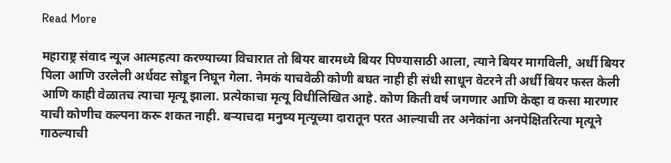Read More

महाराष्ट्र संवाद न्यूज आत्महत्या करण्याच्या विचारात तो बियर बारमध्ये बियर पिण्यासाठी आला, त्याने बियर मागविली, अर्धी बियर पिला आणि उरलेली अर्धवट सोडून निघून गेला. नेमकं याचवेळी कोणी बघत नाही ही संधी साधून वेटरने ती अर्धी बियर फस्त केली आणि काही वेळातच त्याचा मृत्यू झाला. प्रत्येकाचा मृत्यू विधीलिखित आहे. कोण किती वर्ष जगणार आणि केव्हा व कसा मारणार याची कोणीच कल्पना करू शकत नाही. बऱ्याचदा मनुष्य मृत्यूच्या दारातून परत आल्याची तर अनेकांना अनपेक्षितरित्या मृत्यूने गाठल्याची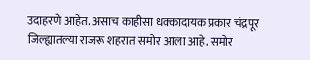उदाहरणे आहेत. असाच काहीसा धक्कादायक प्रकार चंद्रपूर जिल्ह्यातल्या राजरू शहरात समोर आला आहे. समोर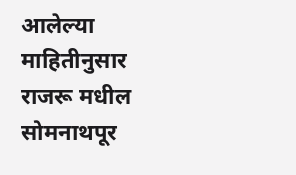आलेल्या माहितीनुसार राजरू मधील सोमनाथपूर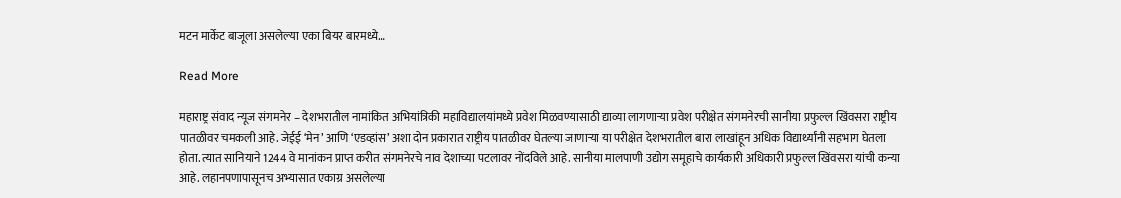मटन मार्केट बाजूला असलेल्या एका बियर बारमध्ये…

Read More

महाराष्ट्र संवाद न्यूज संगमनेर – देशभरातील नामांकित अभियांत्रिकी महाविद्यालयांमध्ये प्रवेश मिळवण्यासाठी द्याव्या लागणार्‍या प्रवेश परीक्षेत संगमनेरची सानीया प्रफुल्ल खिंवसरा राष्ट्रीय पातळीवर चमकली आहे. जेईई ‘मेन’ आणि ‘एडव्हांस’ अशा दोन प्रकारात राष्ट्रीय पातळीवर घेतल्या जाणार्‍या या परीक्षेत देशभरातील बारा लाखांहून अधिक विद्यार्थ्यांनी सहभाग घेतला होता. त्यात सानियाने 1244 वे मानांकन प्राप्त करीत संगमनेरचे नाव देशाच्या पटलावर नोंदविले आहे. सानीया मालपाणी उद्योग समूहाचे कार्यकारी अधिकारी प्रफुल्ल खिंवसरा यांची कन्या आहे. लहानपणापासूनच अभ्यासात एकाग्र असलेल्या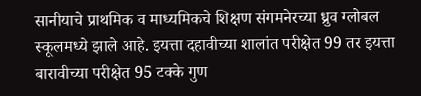सानीयाचे प्राथमिक व माध्यमिकचे शिक्षण संगमनेरच्या ध्रुव ग्लोबल स्कूलमध्ये झाले आहे. इयत्ता दहावीच्या शालांत परीक्षेत 99 तर इयत्ता बारावीच्या परीक्षेत 95 टक्के गुण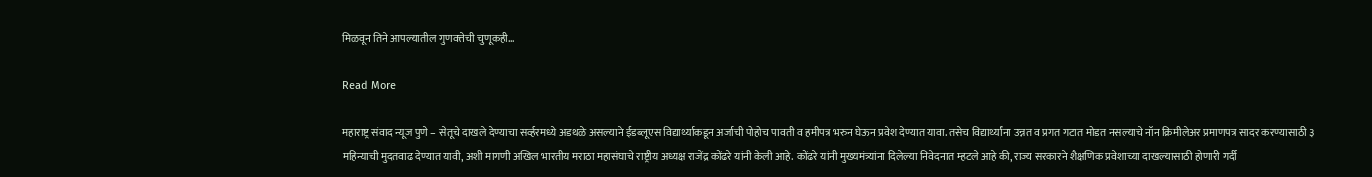मिळवून तिने आपल्यातील गुणवत्तेची चुणूकही…

Read More

महाराष्ट्र संवाद न्यूज पुणे – सेतूचे दाखले देण्याचा सर्व्हरमध्ये अडथळे असल्याने ईडब्लूएस विद्यार्थ्याकडून अर्जाची पोहोच पावती व हमीपत्र भरुन घेऊन प्रवेश देण्यात यावा. तसेच विद्यार्थ्यांना उन्नत व प्रगत गटात मोडत नसल्याचे नॉन क्रिमीलेअर प्रमाणपत्र सादर करण्यासाठी ३ महिन्याची मुदतवाढ देण्यात यावी, अशी मागणी अखिल भारतीय मराठा महासंघाचे राष्ट्रीय अध्यक्ष राजेंद्र कोंढरे यांनी केली आहे. कोंढरे यांनी मुख्यमंत्र्यांना दिलेल्या निवेदनात म्हटले आहे की, राज्य सरकारने शैक्षणिक प्रवेशाच्या दाखल्यासाठी होणारी गर्दी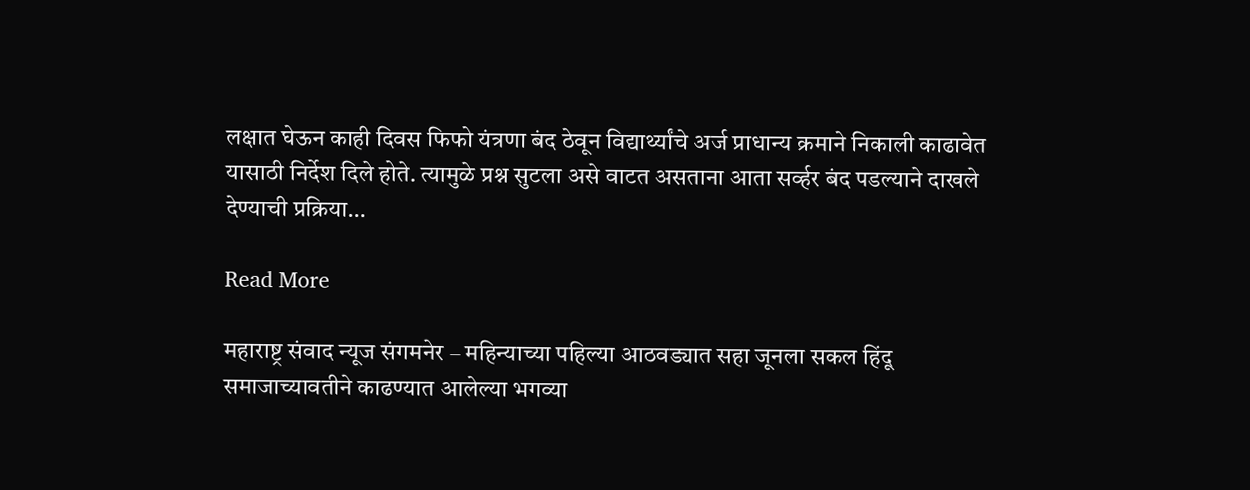लक्षात घेऊन काही दिवस फिफो यंत्रणा बंद ठेवून विद्यार्थ्यांचे अर्ज प्राधान्य क्रमाने निकाली काढावेत यासाठी निर्देश दिले होते. त्यामुळे प्रश्न सुटला असे वाटत असताना आता सर्व्हर बंद पडल्याने दाखले देण्याची प्रक्रिया…

Read More

महाराष्ट्र संवाद न्यूज संगमनेर – महिन्याच्या पहिल्या आठवड्यात सहा जूनला सकल हिंदू समाजाच्यावतीने काढण्यात आलेल्या भगव्या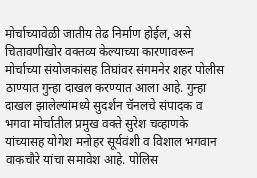मोर्चाच्यावेळी जातीय तेढ निर्माण होईल, असे चितावणीखोर वक्तव्य केल्याच्या कारणावरून मोर्चाच्या संयोजकांसह तिघांवर संगमनेर शहर पोलीस ठाण्यात गुन्हा दाखल करण्यात आला आहे. गुन्हा दाखल झालेल्यांमध्ये सुदर्शन चॅनलचे संपादक व भगवा मोर्चातील प्रमुख वक्ते सुरेश चव्हाणके यांच्यासह योगेश मनोहर सूर्यवंशी व विशाल भगवान वाकचौरे यांचा समावेश आहे. पोलिस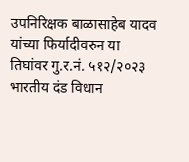उपनिरिक्षक बाळासाहेब यादव यांच्या फिर्यादीवरुन या तिघांवर गु.र.नं. ५१२/२०२३ भारतीय दंड विधान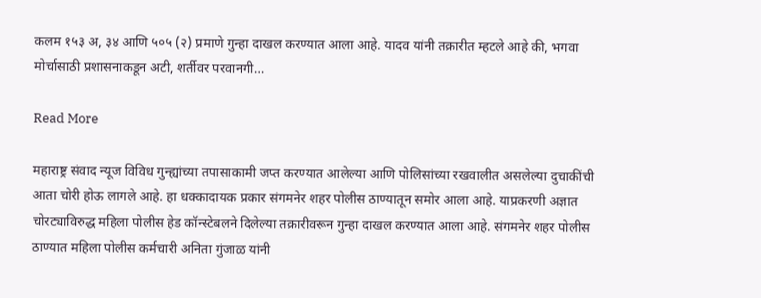कलम १५३ अ, ३४ आणि ५०५ (२) प्रमाणे गुन्हा दाखल करण्यात आला आहे. यादव यांनी तक्रारीत म्हटले आहे की, भगवा मोर्चासाठी प्रशासनाकडून अटी, शर्तीवर परवानगी…

Read More

महाराष्ट्र संवाद न्यूज विविध गुन्ह्यांच्या तपासाकामी जप्त करण्यात आलेल्या आणि पोलिसांच्या रखवालीत असलेल्या दुचाकींची आता चोरी होऊ लागले आहे. हा धक्कादायक प्रकार संगमनेर शहर पोलीस ठाण्यातून समोर आला आहे. याप्रकरणी अज्ञात चोरट्याविरुद्ध महिला पोलीस हेड कॉन्स्टेबलने दिलेल्या तक्रारीवरून गुन्हा दाखल करण्यात आला आहे. संगमनेर शहर पोलीस ठाण्यात महिला पोलीस कर्मचारी अनिता गुंजाळ यांनी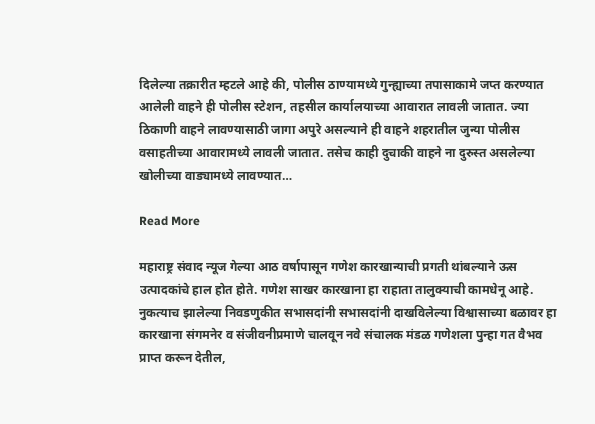दिलेल्या तक्रारीत म्हटले आहे की, पोलीस ठाण्यामध्ये गुन्ह्याच्या तपासाकामे जप्त करण्यात आलेली वाहने ही पोलीस स्टेशन, तहसील कार्यालयाच्या आवारात लावली जातात. ज्या ठिकाणी वाहने लावण्यासाठी जागा अपुरे असल्याने ही वाहने शहरातील जुन्या पोलीस वसाहतीच्या आवारामध्ये लावली जातात. तसेच काही दुचाकी वाहने ना दुरुस्त असलेल्या खोलीच्या वाड्यामध्ये लावण्यात…

Read More

महाराष्ट्र संवाद न्यूज गेल्या आठ वर्षापासून गणेश कारखान्याची प्रगती थांबल्याने ऊस उत्पादकांचे हाल होत होते. गणेश साखर कारखाना हा राहाता तालुक्याची कामधेनू आहे. नुकत्याच झालेल्या निवडणुकीत सभासदांनी सभासदांनी दाखविलेल्या विश्वासाच्या बळावर हा कारखाना संगमनेर व संजीवनीप्रमाणे चालवून नवे संचालक मंडळ गणेशला पुन्हा गत वैभव प्राप्त करून देतील,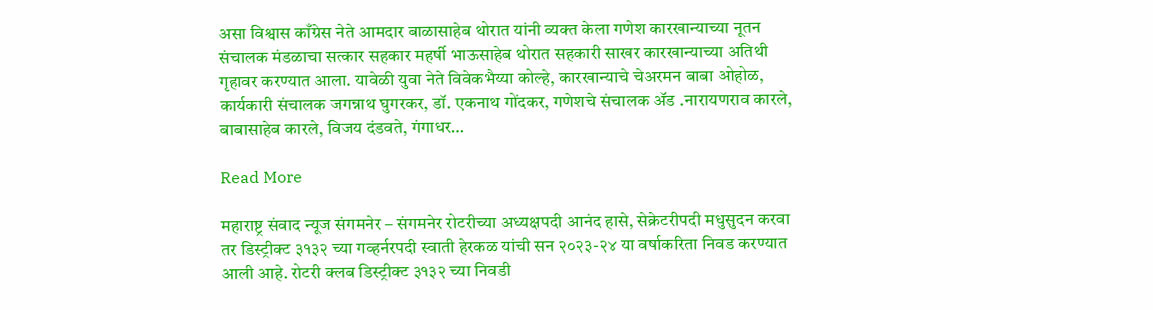असा विश्वास काँग्रेस नेते आमदार बाळासाहेब थोरात यांनी व्यक्त केला गणेश कारखान्याच्या नूतन संचालक मंडळाचा सत्कार सहकार महर्षी भाऊसाहेब थोरात सहकारी साखर कारखान्याच्या अतिथी गृहावर करण्यात आला. यावेळी युवा नेते विवेकभैय्या कोल्हे, कारखान्याचे चेअरमन बाबा ओहोळ, कार्यकारी संचालक जगन्नाथ घुगरकर, डॉ. एकनाथ गोंदकर, गणेशचे संचालक ॲड .नारायणराव कारले, बाबासाहेब कारले, विजय दंडवते, गंगाधर…

Read More

महाराष्ट्र संवाद न्यूज संगमनेर – संगमनेर रोटरीच्या अध्यक्षपदी आनंद हासे, सेक्रेटरीपदी मधुसुदन करवा तर डिस्ट्रीक्ट ३१३२ च्या गव्हर्नरपदी स्वाती हेरकळ यांची सन २०२३-२४ या वर्षाकरिता निवड करण्यात आली आहे. रोटरी क्लब डिस्ट्रीक्ट ३१३२ च्या निवडी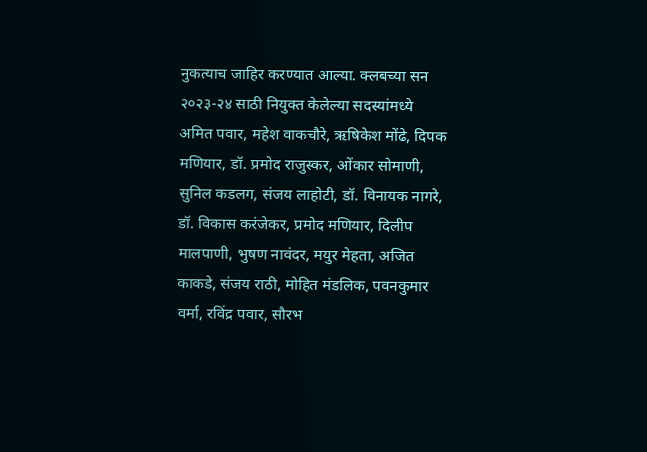नुकत्याच जाहिर करण्यात आल्या. क्लबच्या सन २०२३-२४ साठी नियुक्त केलेल्या सदस्यांमध्ये अमित पवार, महेश वाकचौरे, ऋषिकेश मोंढे, दिपक मणियार, डॉ. प्रमोद राजुस्कर, ओंकार सोमाणी, सुनिल कडलग, संजय लाहोटी, डॉ. विनायक नागरे, डॉ. विकास करंजेकर, प्रमोद मणियार, दिलीप मालपाणी, भुषण नावंदर, मयुर मेहता, अजित काकडे, संजय राठी, मोहित मंडलिक, पवनकुमार वर्मा, रविंद्र पवार, सौरभ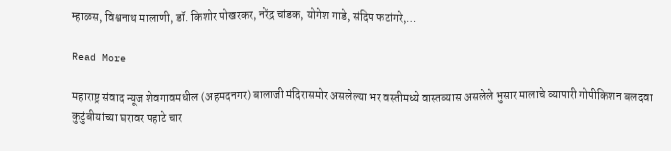म्हाळस, विश्वनाथ मालाणी, डॉ. किशोर पोखरकर, नरेंद्र चांडक, योगेश गाडे, संदिप फटांगरे,…

Read More

महाराष्ट्र संवाद न्यूज शेवगावमधील (अहमदनगर) बालाजी मंदिरासमोर असलेल्या भर वस्तीमध्ये वास्तव्यास असलेले भुसार मालाचे व्यापारी गोपीकिशन बलदवा कुटुंबीयांच्या घरावर पहाटे चार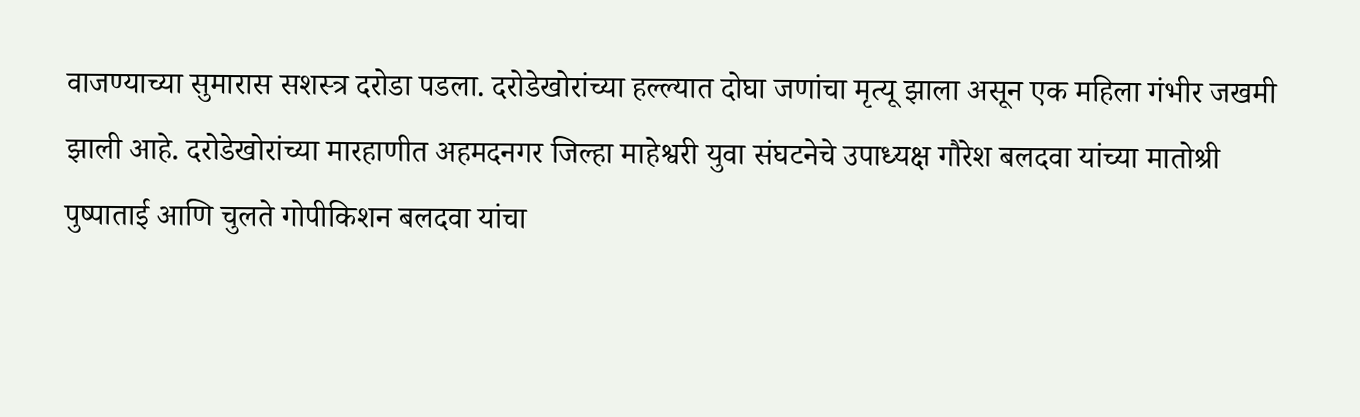वाजण्याच्या सुमारास सशस्त्र दरोडा पडला. दरोडेखोरांच्या हल्ल्यात दोघा जणांचा मृत्यू झाला असून एक महिला गंभीर जखमी झाली आहे. दरोडेखोरांच्या मारहाणीत अहमदनगर जिल्हा माहेश्वरी युवा संघटनेचे उपाध्यक्ष गौरेश बलदवा यांच्या मातोश्री पुष्पाताई आणि चुलते गोपीकिशन बलदवा यांचा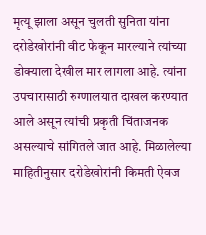मृत्यू झाला असून चुलती सुनिता यांना दरोडेखोरांनी वीट फेकून मारल्याने त्यांच्या डोक्याला देखील मार लागला आहे. त्यांना उपचारासाठी रुग्णालयात दाखल करण्यात आले असून त्यांची प्रकृती चिंताजनक असल्याचे सांगितले जात आहे. मिळालेल्या माहितीनुसार दरोडेखोरांनी किमती ऐवज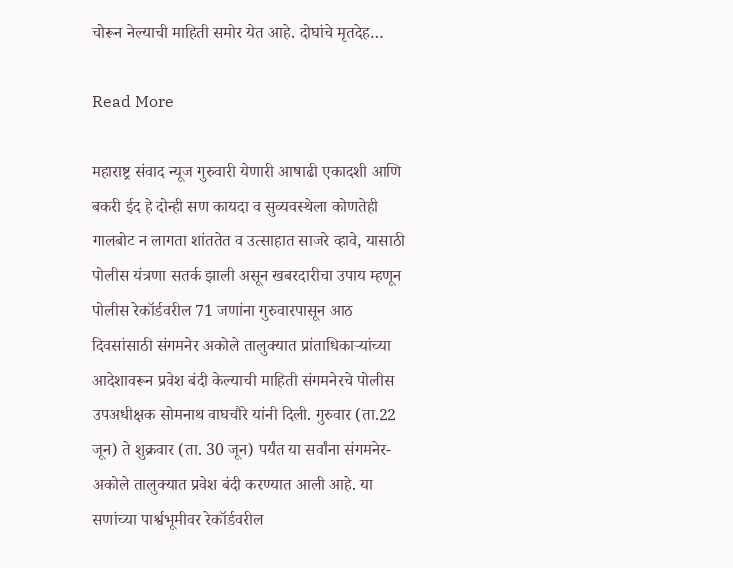चोरून नेल्याची माहिती समोर येत आहे. दोघांचे मृतदेह…

Read More

महाराष्ट्र संवाद न्यूज गुरुवारी येणारी आषाढी एकादशी आणि बकरी ईद हे दोन्ही सण कायदा व सुव्यवस्थेला कोणतेही गालबोट न लागता शांततेत व उत्साहात साजरे व्हावे, यासाठी पोलीस यंत्रणा सतर्क झाली असून खबरदारीचा उपाय म्हणून पोलीस रेकॉर्डवरील 71 जणांना गुरुवारपासून आठ दिवसांसाठी संगमनेर अकोले तालुक्यात प्रांताधिकाऱ्यांच्या आदेशावरून प्रवेश बंदी केल्याची माहिती संगमनेरचे पोलीस उपअधीक्षक सोमनाथ वाघचौरे यांनी दिली. गुरुवार (ता.22 जून) ते शुक्रवार (ता. 30 जून) पर्यंत या सर्वांना संगमनेर-अकोले तालुक्यात प्रवेश बंदी करण्यात आली आहे. या सणांच्या पार्श्वभूमीवर रेकॉर्डवरील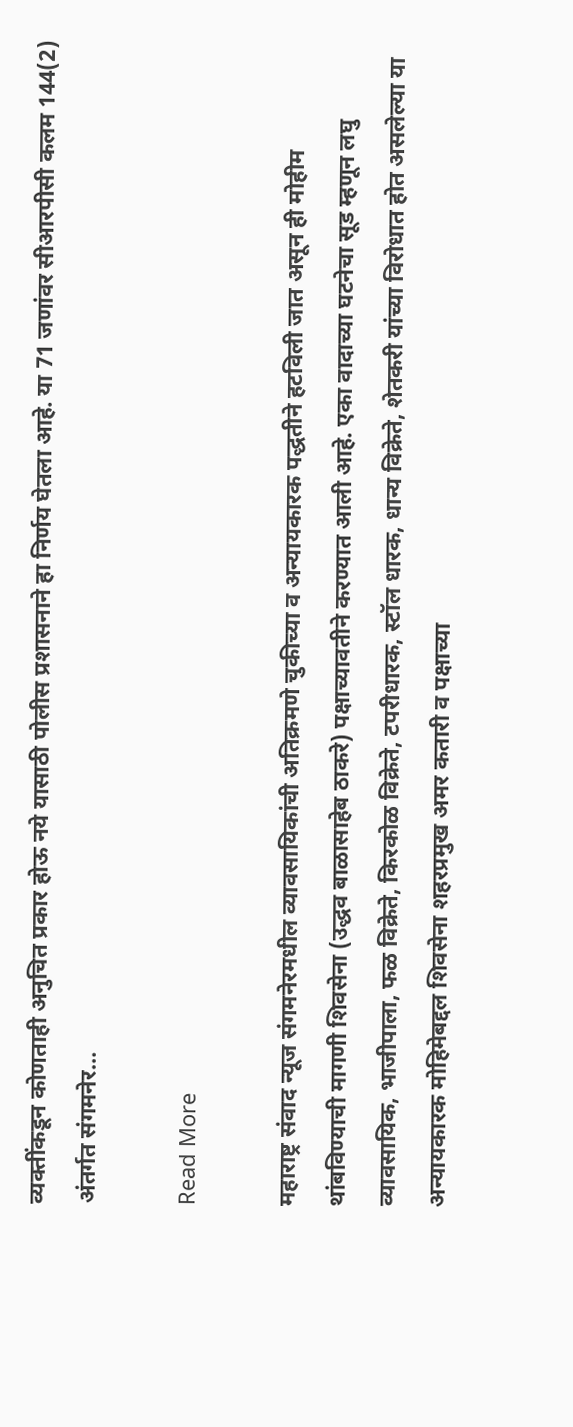व्यक्तींकडून कोणताही अनुचित प्रकार होऊ नये यासाठी पोलीस प्रशासनाने हा निर्णय घेतला आहे. या 71 जणांवर सीआरपीसी कलम 144(2) अंतर्गत संगमनेर…

Read More

महाराष्ट्र संवाद न्यूज संगमनेरमधील व्यावसायिकांची अतिक्रमणे चुकीच्या व अन्यायकारक पद्धतीने हटविली जात असून ही मोहीम थांबविण्याची मागणी शिवसेना (उद्धव बाळासाहेब ठाकरे) पक्षाच्यावतीने करण्यात आली आहे. एका वादाच्या घटनेचा सूड म्हणून लघु व्यावसायिक, भाजीपाला, फळ विक्रेते, किरकोळ विक्रेते, टपरीधारक, स्टॉल धारक, धान्य विक्रेते, शेतकरी यांच्या विरोधात होत असलेल्या या अन्यायकारक मोहिमेबद्दल शिवसेना शहरप्रमुख अमर कतारी व पक्षाच्या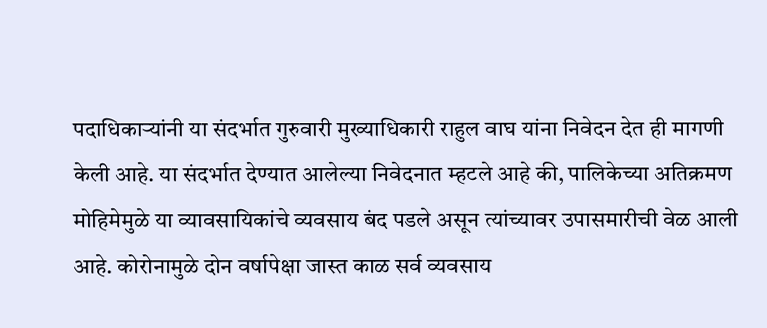पदाधिकाऱ्यांनी या संदर्भात गुरुवारी मुख्याधिकारी राहुल वाघ यांना निवेदन देत ही मागणी केली आहे. या संदर्भात देण्यात आलेल्या निवेदनात म्हटले आहे की, पालिकेच्या अतिक्रमण मोहिमेमुळे या व्यावसायिकांचे व्यवसाय बंद पडले असून त्यांच्यावर उपासमारीची वेळ आली आहे. कोरोनामुळे दोन वर्षापेक्षा जास्त काळ सर्व व्यवसाय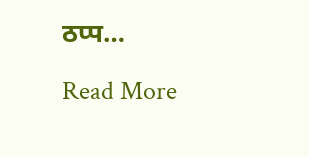ठप्प…

Read More